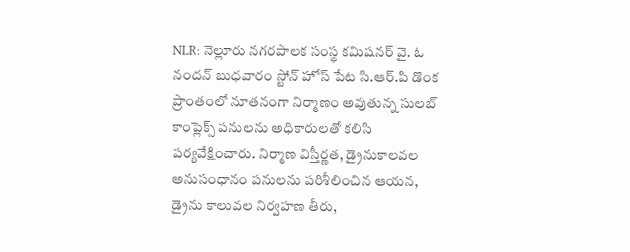NLR: నెల్లూరు నగరపాలక సంస్థ కమిషనర్ వై. ఓ నందన్ బుధవారం స్టోన్ హోస్ పేట సి.ఆర్.పి డొంక ప్రాంతంలో నూతనంగా నిర్మాణం అవుతున్న సులబ్ కాంప్లెక్స్ పనులను అధికారులతో కలిసి పర్యవేక్షించారు. నిర్మాణ విస్తీర్ణత, డ్రైనుకాలవల అనుసంధానం పనులను పరిశీలించిన ఆయన, డ్రైను కాలువల నిర్వహణ తీరు,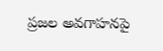ప్రజల అవగాహనపై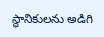స్థానికులను అడిగి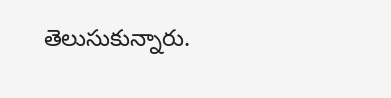తెలుసుకున్నారు.